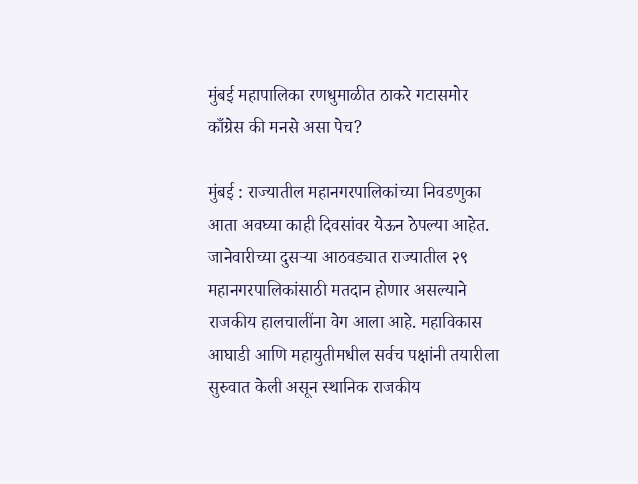मुंबई महापालिका रणधुमाळीत ठाकरे गटासमोर काँग्रेस की मनसे असा पेच?

मुंबई : राज्यातील महानगरपालिकांच्या निवडणुका आता अवघ्या काही दिवसांवर येऊन ठेपल्या आहेत. जानेवारीच्या दुसऱ्या आठवड्यात राज्यातील २९ महानगरपालिकांसाठी मतदान होणार असल्याने राजकीय हालचालींना वेग आला आहे. महाविकास आघाडी आणि महायुतीमधील सर्वच पक्षांनी तयारीला सुरुवात केली असून स्थानिक राजकीय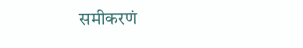समीकरणं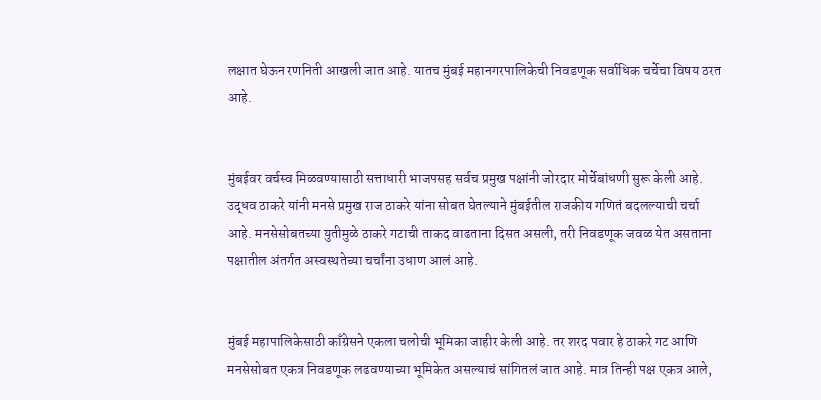लक्षात घेऊन रणनिती आखली जात आहे. यातच मुंबई महानगरपालिकेची निवडणूक सर्वाधिक चर्चेचा विषय ठरत आहे.


मुंबईवर वर्चस्व मिळवण्यासाठी सत्ताधारी भाजपसह सर्वच प्रमुख पक्षांनी जोरदार मोर्चेबांधणी सुरू केली आहे. उद्धव ठाकरे यांनी मनसे प्रमुख राज ठाकरे यांना सोबत घेतल्याने मुंबईतील राजकीय गणितं बदलल्याची चर्चा आहे. मनसेसोबतच्या युतीमुळे ठाकरे गटाची ताकद वाढताना दिसत असली, तरी निवडणूक जवळ येत असताना पक्षातील अंतर्गत अस्वस्थतेच्या चर्चांना उधाण आलं आहे.


मुंबई महापालिकेसाठी काँग्रेसने एकला चलोची भूमिका जाहीर केली आहे. तर शरद पवार हे ठाकरे गट आणि मनसेसोबत एकत्र निवडणूक लढवण्याच्या भूमिकेत असल्याचं सांगितलं जात आहे. मात्र तिन्ही पक्ष एकत्र आले,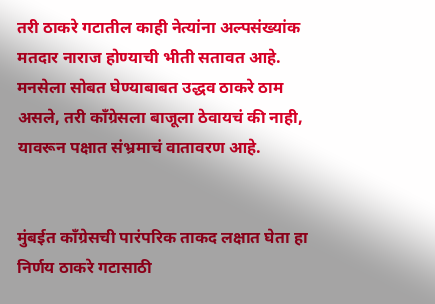तरी ठाकरे गटातील काही नेत्यांना अल्पसंख्यांक मतदार नाराज होण्याची भीती सतावत आहे. मनसेला सोबत घेण्याबाबत उद्धव ठाकरे ठाम असले, तरी काँग्रेसला बाजूला ठेवायचं की नाही, यावरून पक्षात संभ्रमाचं वातावरण आहे.


मुंबईत काँग्रेसची पारंपरिक ताकद लक्षात घेता हा निर्णय ठाकरे गटासाठी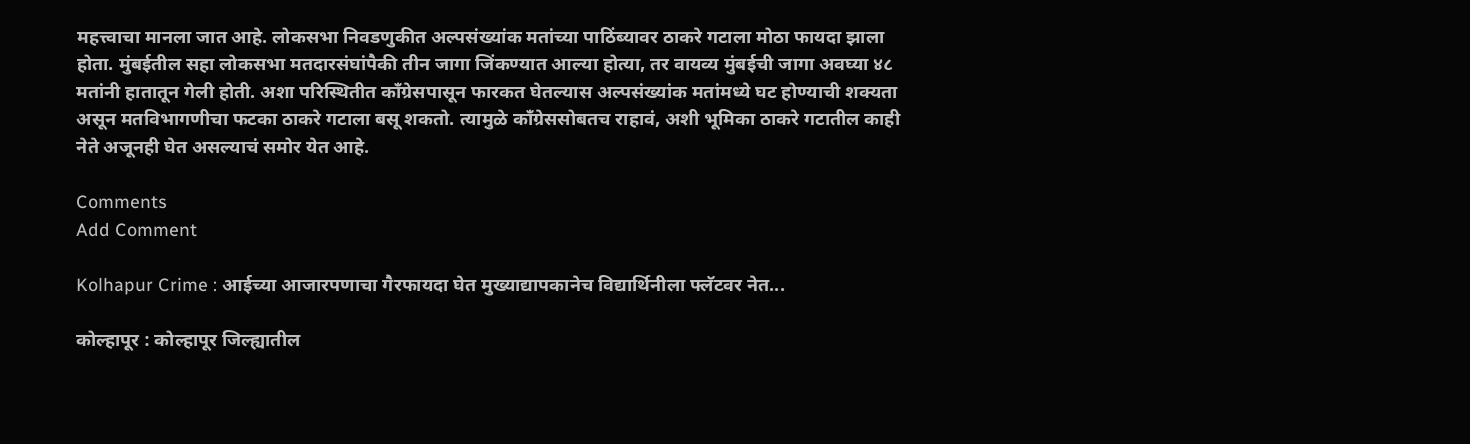महत्त्वाचा मानला जात आहे. लोकसभा निवडणुकीत अल्पसंख्यांक मतांच्या पाठिंब्यावर ठाकरे गटाला मोठा फायदा झाला होता. मुंबईतील सहा लोकसभा मतदारसंघांपैकी तीन जागा जिंकण्यात आल्या होत्या, तर वायव्य मुंबईची जागा अवघ्या ४८ मतांनी हातातून गेली होती. अशा परिस्थितीत काँग्रेसपासून फारकत घेतल्यास अल्पसंख्यांक मतांमध्ये घट होण्याची शक्यता असून मतविभागणीचा फटका ठाकरे गटाला बसू शकतो. त्यामुळे काँग्रेससोबतच राहावं, अशी भूमिका ठाकरे गटातील काही नेते अजूनही घेत असल्याचं समोर येत आहे.

Comments
Add Comment

Kolhapur Crime : आईच्या आजारपणाचा गैरफायदा घेत मुख्याद्यापकानेच विद्यार्थिनीला फ्लॅटवर नेत...

कोल्हापूर : कोल्हापूर जिल्ह्यातील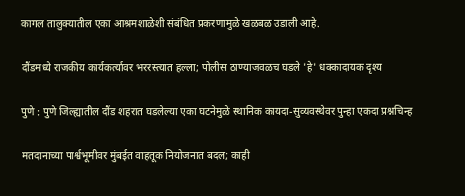कागल तालुक्यातील एका आश्रमशाळेशी संबंधित प्रकरणामुळे खळबळ उडाली आहे.

दौंडमध्ये राजकीय कार्यकर्त्यावर भररस्त्यात हल्ला; पोलीस ठाण्याजवळच घडले 'हे' धक्कादायक दृश्य

पुणे : पुणे जिल्ह्यातील दौंड शहरात घडलेल्या एका घटनेमुळे स्थानिक कायदा-सुव्यवस्थेवर पुन्हा एकदा प्रश्नचिन्ह

मतदानाच्या पार्श्वभूमीवर मुंबईत वाहतूक नियोजनात बदल; काही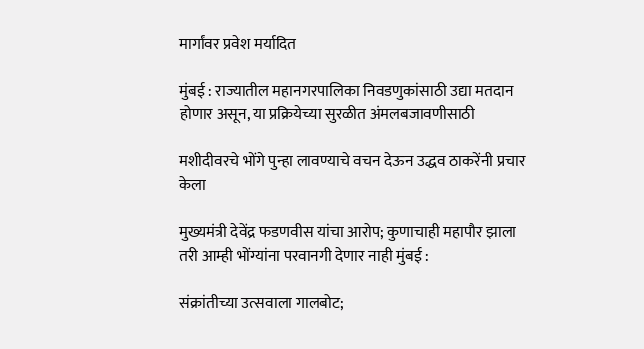मार्गांवर प्रवेश मर्यादित

मुंबई : राज्यातील महानगरपालिका निवडणुकांसाठी उद्या मतदान होणार असून, या प्रक्रियेच्या सुरळीत अंमलबजावणीसाठी

मशीदीवरचे भोंगे पुन्हा लावण्याचे वचन देऊन उद्धव ठाकरेंनी प्रचार केला

मुख्यमंत्री देवेंद्र फडणवीस यांचा आरोप; कुणाचाही महापौर झाला तरी आम्ही भोंग्यांना परवानगी देणार नाही मुंबई :

संक्रांतीच्या उत्सवाला गालबोट;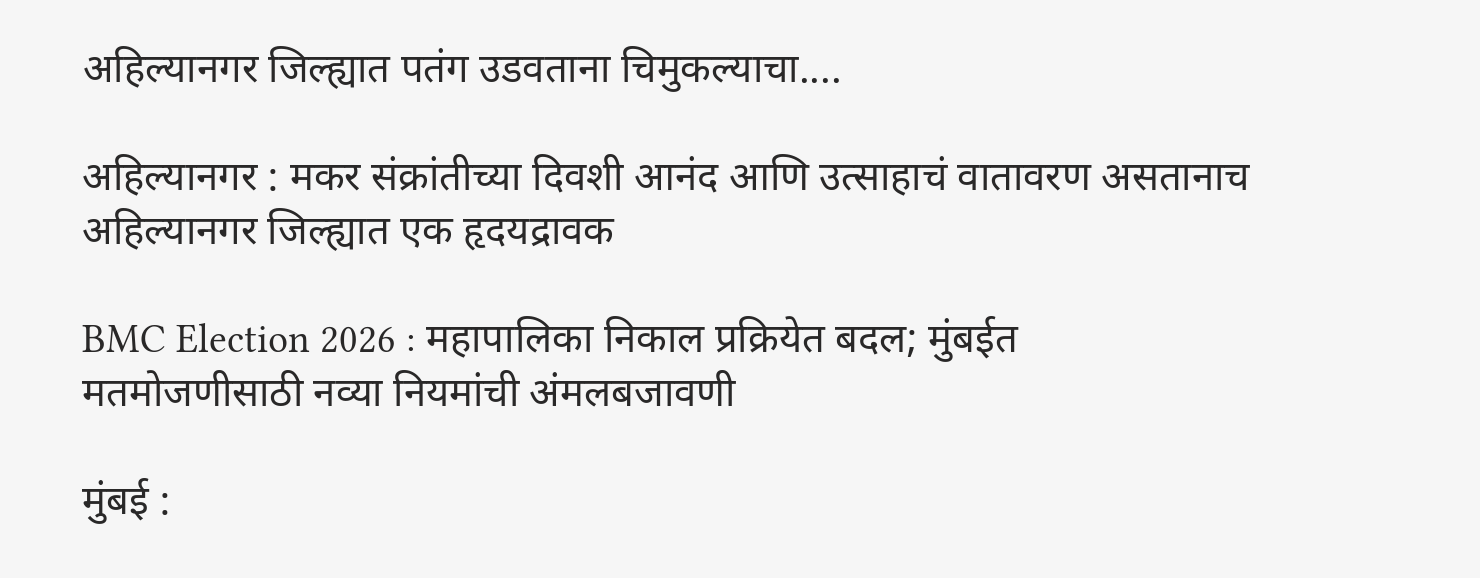अहिल्यानगर जिल्ह्यात पतंग उडवताना चिमुकल्याचा....

अहिल्यानगर : मकर संक्रांतीच्या दिवशी आनंद आणि उत्साहाचं वातावरण असतानाच अहिल्यानगर जिल्ह्यात एक हृदयद्रावक

BMC Election 2026 : महापालिका निकाल प्रक्रियेत बदल; मुंबईत मतमोजणीसाठी नव्या नियमांची अंमलबजावणी

मुंबई :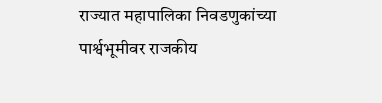राज्यात महापालिका निवडणुकांच्या पार्श्वभूमीवर राजकीय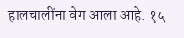हालचालींना वेग आला आहे. १५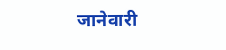जानेवारी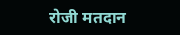रोजी मतदान